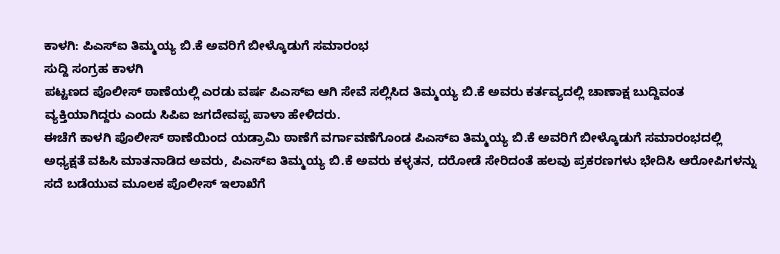ಕಾಳಗಿ: ಪಿಎಸ್ಐ ತಿಮ್ಮಯ್ಯ ಬಿ.ಕೆ ಅವರಿಗೆ ಬೀಳ್ಕೊಡುಗೆ ಸಮಾರಂಭ
ಸುದ್ದಿ ಸಂಗ್ರಹ ಕಾಳಗಿ
ಪಟ್ಟಣದ ಪೊಲೀಸ್ ಠಾಣೆಯಲ್ಲಿ ಎರಡು ವರ್ಷ ಪಿಎಸ್ಐ ಆಗಿ ಸೇವೆ ಸಲ್ಲಿಸಿದ ತಿಮ್ಮಯ್ಯ ಬಿ.ಕೆ ಅವರು ಕರ್ತವ್ಯದಲ್ಲಿ ಚಾಣಾಕ್ಷ ಬುದ್ದಿವಂತ ವ್ಯಕ್ತಿಯಾಗಿದ್ದರು ಎಂದು ಸಿಪಿಐ ಜಗದೇವಪ್ಪ ಪಾಳಾ ಹೇಳಿದರು.
ಈಚೆಗೆ ಕಾಳಗಿ ಪೊಲೀಸ್ ಠಾಣೆಯಿಂದ ಯಡ್ರಾಮಿ ಠಾಣೆಗೆ ವರ್ಗಾವಣೆಗೊಂಡ ಪಿಎಸ್ಐ ತಿಮ್ಮಯ್ಯ ಬಿ.ಕೆ ಅವರಿಗೆ ಬೀಳ್ಕೊಡುಗೆ ಸಮಾರಂಭದಲ್ಲಿ ಅಧ್ಯಕ್ಷತೆ ವಹಿಸಿ ಮಾತನಾಡಿದ ಅವರು, ಪಿಎಸ್ಐ ತಿಮ್ಮಯ್ಯ ಬಿ.ಕೆ ಅವರು ಕಳ್ಳತನ, ದರೋಡೆ ಸೇರಿದಂತೆ ಹಲವು ಪ್ರಕರಣಗಳು ಭೇದಿಸಿ ಆರೋಪಿಗಳನ್ನು ಸದೆ ಬಡೆಯುವ ಮೂಲಕ ಪೊಲೀಸ್ ಇಲಾಖೆಗೆ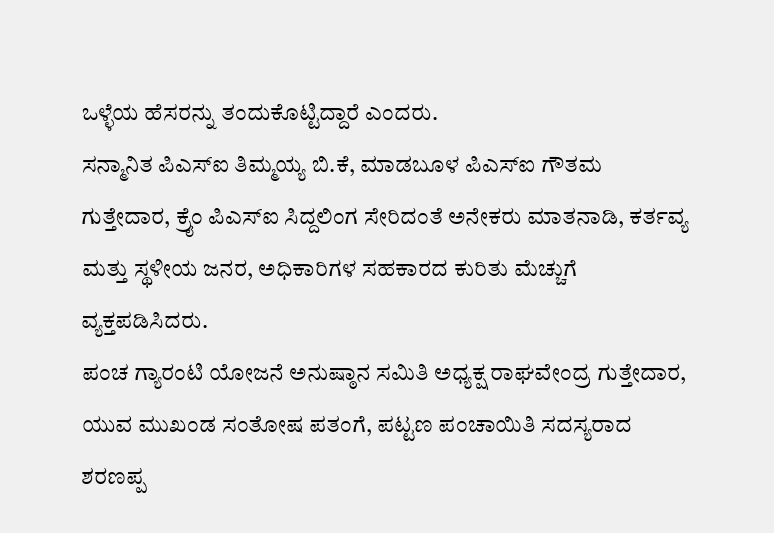ಒಳ್ಳೆಯ ಹೆಸರನ್ನು ತಂದುಕೊಟ್ಟಿದ್ದಾರೆ ಎಂದರು.
ಸನ್ಮಾನಿತ ಪಿಎಸ್ಐ ತಿಮ್ಮಯ್ಯ ಬಿ.ಕೆ, ಮಾಡಬೂಳ ಪಿಎಸ್ಐ ಗೌತಮ ಗುತ್ತೇದಾರ, ಕ್ರೈಂ ಪಿಎಸ್ಐ ಸಿದ್ದಲಿಂಗ ಸೇರಿದಂತೆ ಅನೇಕರು ಮಾತನಾಡಿ, ಕರ್ತವ್ಯ ಮತ್ತು ಸ್ಥಳೀಯ ಜನರ, ಅಧಿಕಾರಿಗಳ ಸಹಕಾರದ ಕುರಿತು ಮೆಚ್ಚುಗೆ ವ್ಯಕ್ತಪಡಿಸಿದರು.
ಪಂಚ ಗ್ಯಾರಂಟಿ ಯೋಜನೆ ಅನುಷ್ಠಾನ ಸಮಿತಿ ಅಧ್ಯಕ್ಷ ರಾಘವೇಂದ್ರ ಗುತ್ತೇದಾರ, ಯುವ ಮುಖಂಡ ಸಂತೋಷ ಪತಂಗೆ, ಪಟ್ಟಣ ಪಂಚಾಯಿತಿ ಸದಸ್ಯರಾದ ಶರಣಪ್ಪ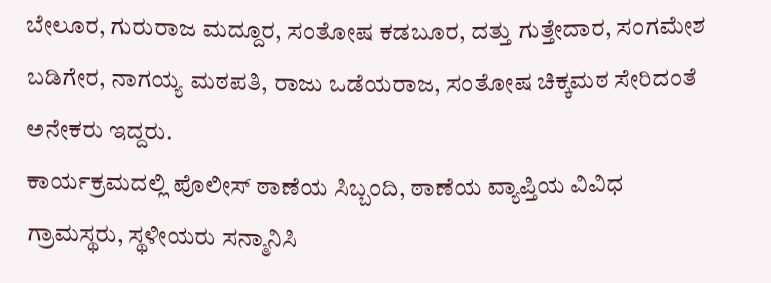ಬೇಲೂರ, ಗುರುರಾಜ ಮದ್ದೂರ, ಸಂತೋಷ ಕಡಬೂರ, ದತ್ತು ಗುತ್ತೇದಾರ, ಸಂಗಮೇಶ ಬಡಿಗೇರ, ನಾಗಯ್ಯ ಮಠಪತಿ, ರಾಜು ಒಡೆಯರಾಜ, ಸಂತೋಷ ಚಿಕ್ಕಮಠ ಸೇರಿದಂತೆ ಅನೇಕರು ಇದ್ದರು.
ಕಾರ್ಯಕ್ರಮದಲ್ಲಿ ಪೊಲೀಸ್ ಠಾಣೆಯ ಸಿಬ್ಬಂದಿ, ಠಾಣೆಯ ವ್ಯಾಪ್ತಿಯ ವಿವಿಧ ಗ್ರಾಮಸ್ಥರು, ಸ್ಥಳೀಯರು ಸನ್ಮಾನಿಸಿ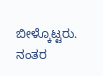ಬೀಳ್ಕೊಟ್ಟರು. ನಂತರ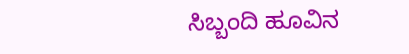ಸಿಬ್ಬಂದಿ ಹೂವಿನ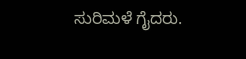ಸುರಿಮಳೆ ಗೈದರು.